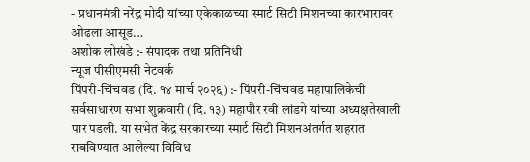- प्रधानमंत्री नरेंद्र मोदी यांच्या एकेकाळच्या स्मार्ट सिटी मिशनच्या कारभारावर ओढला आसूड…
अशोक लोखंडे :- संपादक तथा प्रतिनिधी
न्यूज पीसीएमसी नेटवर्क
पिंपरी-चिंचवड (दि. १४ मार्च २०२६) :- पिंपरी-चिंचवड महापालिकेची सर्वसाधारण सभा शुक्रवारी (दि. १३) महापौर रवी लांडगे यांच्या अध्यक्षतेखाली पार पडली. या सभेत केंद्र सरकारच्या स्मार्ट सिटी मिशनअंतर्गत शहरात राबविण्यात आलेल्या विविध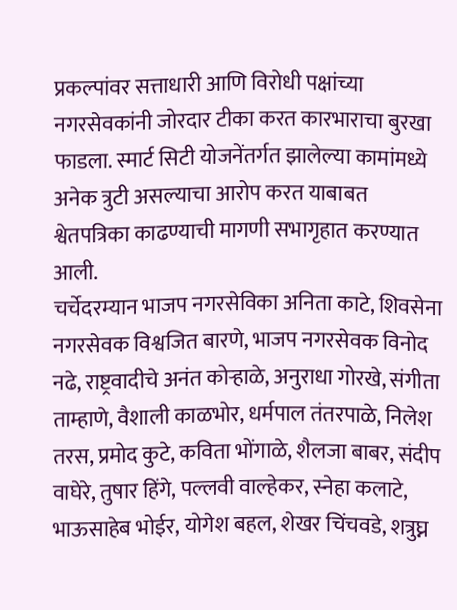प्रकल्पांवर सत्ताधारी आणि विरोधी पक्षांच्या नगरसेवकांनी जोरदार टीका करत कारभाराचा बुरखा फाडला. स्मार्ट सिटी योजनेंतर्गत झालेल्या कामांमध्ये अनेक त्रुटी असल्याचा आरोप करत याबाबत श्वेतपत्रिका काढण्याची मागणी सभागृहात करण्यात आली.
चर्चेदरम्यान भाजप नगरसेविका अनिता काटे, शिवसेना नगरसेवक विश्वजित बारणे, भाजप नगरसेवक विनोद नढे, राष्ट्रवादीचे अनंत कोऱ्हाळे, अनुराधा गोरखे, संगीता ताम्हाणे, वैशाली काळभोर, धर्मपाल तंतरपाळे, निलेश तरस, प्रमोद कुटे, कविता भोंगाळे, शैलजा बाबर, संदीप वाघेरे, तुषार हिंगे, पल्लवी वाल्हेकर, स्नेहा कलाटे, भाऊसाहेब भोईर, योगेश बहल, शेखर चिंचवडे, शत्रुघ्न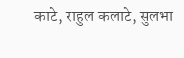काटे, राहुल कलाटे, सुलभा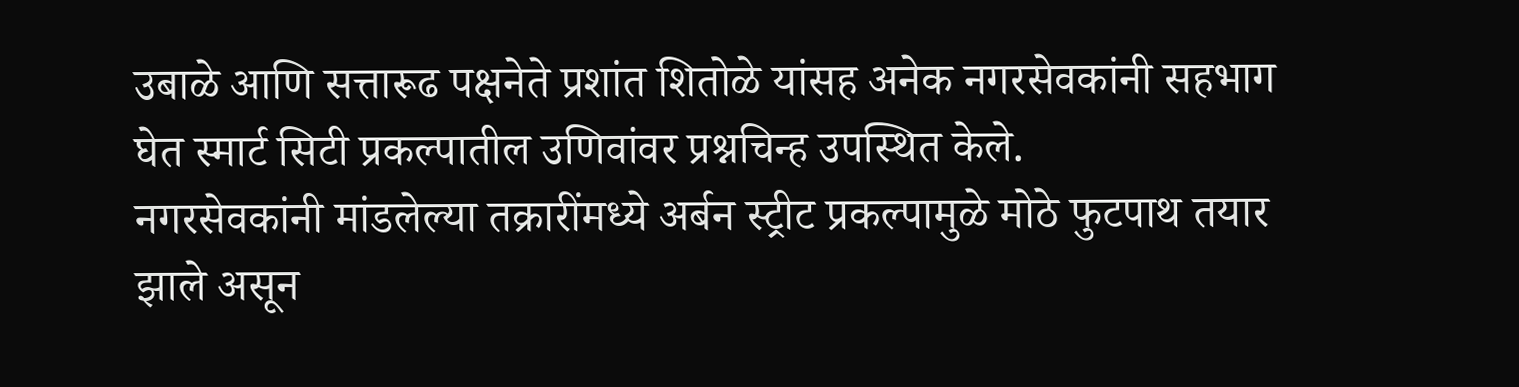उबाळे आणि सत्तारूढ पक्षनेते प्रशांत शितोळे यांसह अनेक नगरसेवकांनी सहभाग घेत स्मार्ट सिटी प्रकल्पातील उणिवांवर प्रश्नचिन्ह उपस्थित केले.
नगरसेवकांनी मांडलेल्या तक्रारींमध्ये अर्बन स्ट्रीट प्रकल्पामुळे मोठे फुटपाथ तयार झाले असून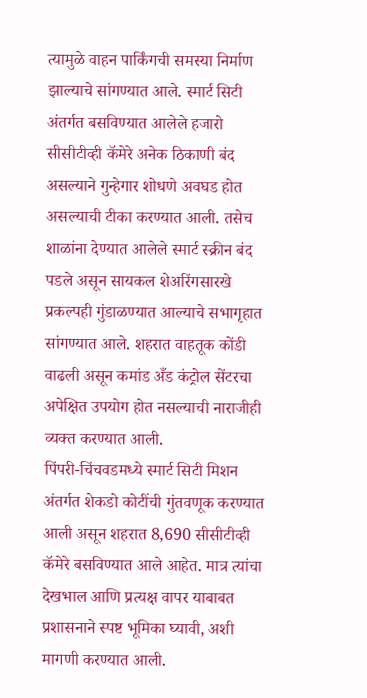त्यामुळे वाहन पार्किंगची समस्या निर्माण झाल्याचे सांगण्यात आले. स्मार्ट सिटी अंतर्गत बसविण्यात आलेले हजारो सीसीटीव्ही कॅमेरे अनेक ठिकाणी बंद असल्याने गुन्हेगार शोधणे अवघड होत असल्याची टीका करण्यात आली. तसेच शाळांना देण्यात आलेले स्मार्ट स्क्रीन बंद पडले असून सायकल शेअरिंगसारखे प्रकल्पही गुंडाळण्यात आल्याचे सभागृहात सांगण्यात आले. शहरात वाहतूक कोंडी वाढली असून कमांड अँड कंट्रोल सेंटरचा अपेक्षित उपयोग होत नसल्याची नाराजीही व्यक्त करण्यात आली.
पिंपरी-चिंचवडमध्ये स्मार्ट सिटी मिशन अंतर्गत शेकडो कोटींची गुंतवणूक करण्यात आली असून शहरात 8,690 सीसीटीव्ही कॅमेरे बसविण्यात आले आहेत. मात्र त्यांचा देखभाल आणि प्रत्यक्ष वापर याबाबत प्रशासनाने स्पष्ट भूमिका घ्यावी, अशी मागणी करण्यात आली.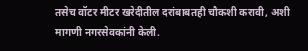तसेच वॉटर मीटर खरेदीतील दरांबाबतही चौकशी करावी, अशी मागणी नगरसेवकांनी केली.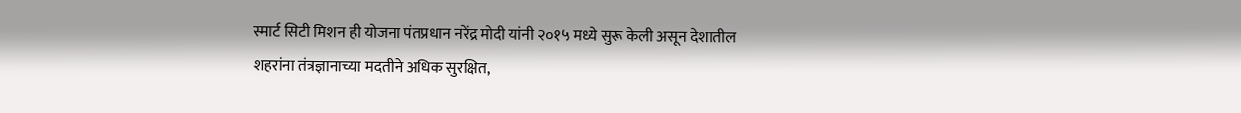स्मार्ट सिटी मिशन ही योजना पंतप्रधान नरेंद्र मोदी यांनी २०१५ मध्ये सुरू केली असून देशातील शहरांना तंत्रज्ञानाच्या मदतीने अधिक सुरक्षित,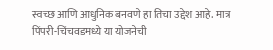स्वच्छ आणि आधुनिक बनवणे हा तिचा उद्देश आहे. मात्र पिंपरी-चिंचवडमध्ये या योजनेची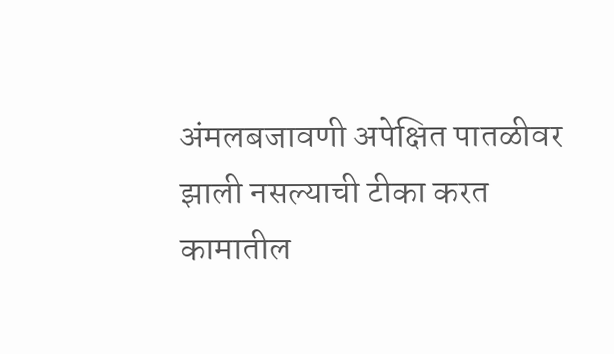अंमलबजावणी अपेक्षित पातळीवर झाली नसल्याची टीका करत कामातील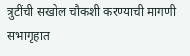त्रुटींची सखोल चौकशी करण्याची मागणी सभागृहात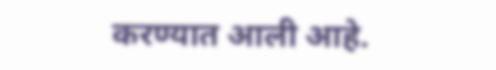करण्यात आली आहे.